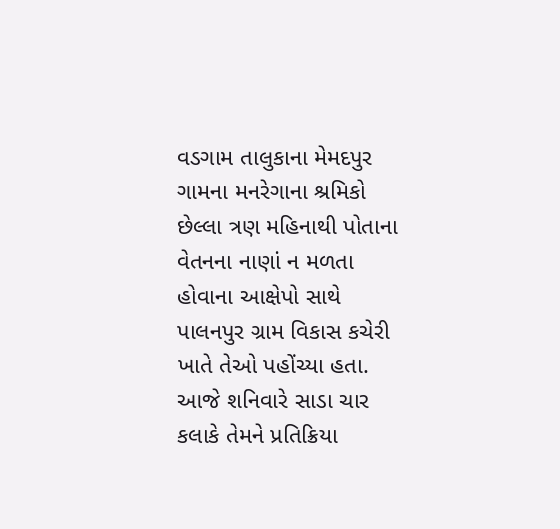વડગામ તાલુકાના મેમદપુર ગામના મનરેગાના શ્રમિકો છેલ્લા ત્રણ મહિનાથી પોતાના વેતનના નાણાં ન મળતા હોવાના આક્ષેપો સાથે પાલનપુર ગ્રામ વિકાસ કચેરી ખાતે તેઓ પહોંચ્યા હતા. આજે શનિવારે સાડા ચાર કલાકે તેમને પ્રતિક્રિયા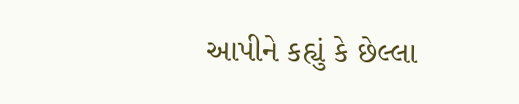આપીને કહ્યું કે છેલ્લા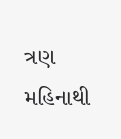ત્રણ મહિનાથી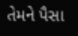તેમને પૈસા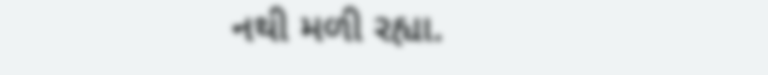નથી મળી રહ્યા.